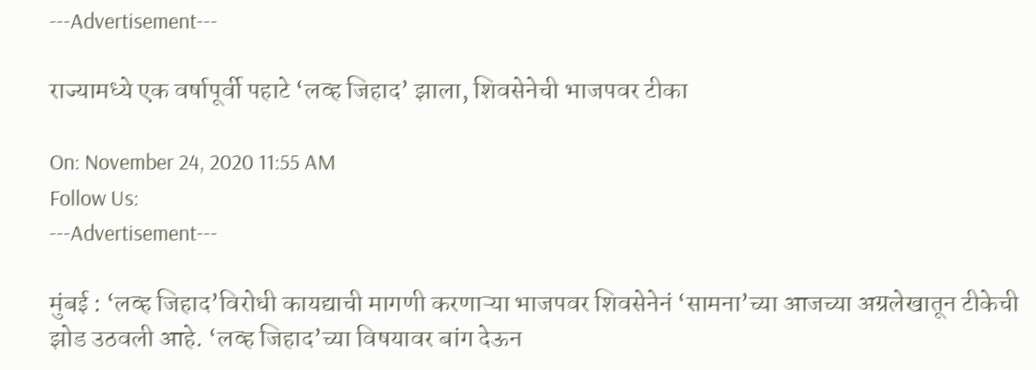---Advertisement---

राज्यामध्ये एक वर्षापूर्वी पहाटे ‘लव्ह जिहाद’ झाला, शिवसेनेची भाजपवर टीका

On: November 24, 2020 11:55 AM
Follow Us:
---Advertisement---

मुंबई : ‘लव्ह जिहाद’विरोधी कायद्याची मागणी करणाऱ्या भाजपवर शिवसेनेनं ‘सामना’च्या आजच्या अग्रलेखातून टीकेची झोड उठवली आहे. ‘लव्ह जिहाद’च्या विषयावर बांग देऊन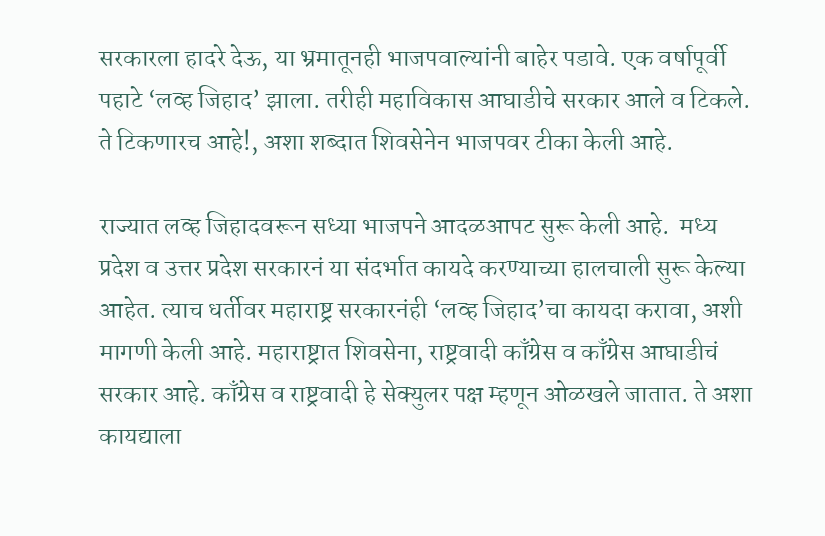सरकारला हादरे देऊ, या भ्रमातूनही भाजपवाल्यांनी बाहेर पडावे. एक वर्षापूर्वी पहाटे ‘लव्ह जिहाद’ झाला. तरीही महाविकास आघाडीचे सरकार आले व टिकले. ते टिकणारच आहे!, अशा शब्दात शिवसेनेन भाजपवर टीका केली आहे.

राज्यात लव्ह जिहादवरून सध्या भाजपने आदळआपट सुरू केली आहे.  मध्य प्रदेश व उत्तर प्रदेश सरकारनं या संदर्भात कायदे करण्याच्या हालचाली सुरू केल्या आहेत. त्याच धर्तीवर महाराष्ट्र सरकारनंही ‘लव्ह जिहाद’चा कायदा करावा, अशी मागणी केली आहे. महाराष्ट्रात शिवसेना, राष्ट्रवादी काँग्रेस व काँग्रेस आघाडीचं सरकार आहे. काँग्रेस व राष्ट्रवादी हे सेक्युलर पक्ष म्हणून ओळखले जातात. ते अशा कायद्याला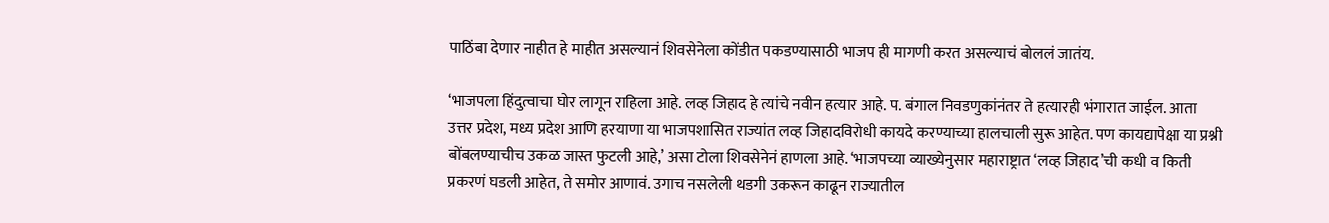पाठिंबा देणार नाहीत हे माहीत असल्यानं शिवसेनेला कोंडीत पकडण्यासाठी भाजप ही मागणी करत असल्याचं बोललं जातंय.

‘भाजपला हिंदुत्वाचा घोर लागून राहिला आहे. लव्ह जिहाद हे त्यांचे नवीन हत्यार आहे. प. बंगाल निवडणुकांनंतर ते हत्यारही भंगारात जाईल. आता उत्तर प्रदेश, मध्य प्रदेश आणि हरयाणा या भाजपशासित राज्यांत लव्ह जिहादविरोधी कायदे करण्याच्या हालचाली सुरू आहेत. पण कायद्यापेक्षा या प्रश्नी बोंबलण्याचीच उकळ जास्त फुटली आहे,’ असा टोला शिवसेनेनं हाणला आहे. ‘भाजपच्या व्याख्येनुसार महाराष्ट्रात ‘लव्ह जिहाद’ची कधी व किती प्रकरणं घडली आहेत, ते समोर आणावं. उगाच नसलेली थडगी उकरून काढून राज्यातील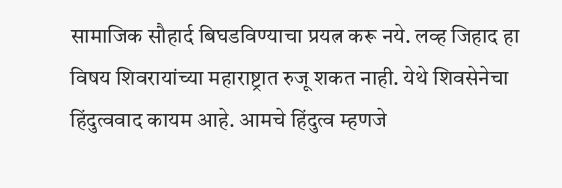सामाजिक सौहार्द बिघडविण्याचा प्रयत्न करू नये. लव्ह जिहाद हा विषय शिवरायांच्या महाराष्ट्रात रुजू शकत नाही. येथे शिवसेनेचा हिंदुत्ववाद कायम आहे. आमचे हिंदुत्व म्हणजे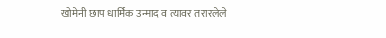खोमेनी छाप धार्मिक उन्माद व त्यावर तरारलेले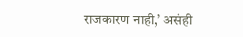राजकारण नाही,’ असंही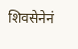शिवसेनेनं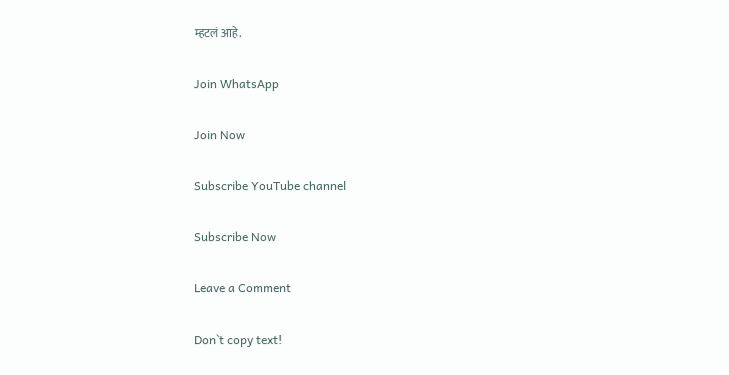म्हटलं आहे.

Join WhatsApp

Join Now

Subscribe YouTube channel

Subscribe Now

Leave a Comment

Don`t copy text!